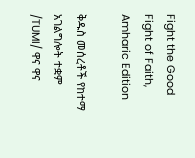Fight the Good Fight of Faith, Amharic Edition

ቅዱስ መሰረቶች የከተማ አገልግሎት ተቋም /TUMI/ ዋና ዋና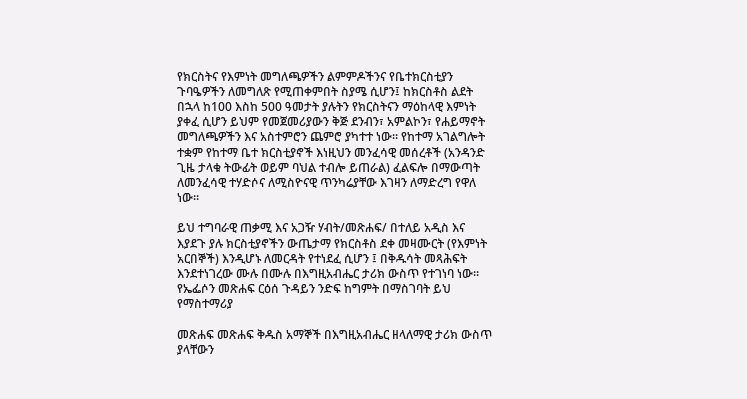የክርስትና የእምነት መግለጫዎችን ልምምዶችንና የቤተክርስቲያን ጉባዔዎችን ለመግለጽ የሚጠቀምበት ስያሜ ሲሆን፤ ከክርስቶስ ልደት በኋላ ከ100 እስከ 500 ዓመታት ያሉትን የክርስትናን ማዕከላዊ እምነት ያቀፈ ሲሆን ይህም የመጀመሪያውን ቅጅ ደንብን፣ አምልኮን፣ የሐይማኖት መግለጫዎችን እና አስተምሮን ጨምሮ ያካተተ ነው። የከተማ አገልግሎት ተቋም የከተማ ቤተ ክርስቲያኖች እነዚህን መንፈሳዊ መሰረቶች (አንዳንድ ጊዜ ታላቁ ትውፊት ወይም ባህል ተብሎ ይጠራል) ፈልፍሎ በማውጣት ለመንፈሳዊ ተሃድሶና ለሚስዮናዊ ጥንካሬያቸው እገዛን ለማድረግ የዋለ ነው።

ይህ ተግባራዊ ጠቃሚ እና አጋዥ ሃብት/መጽሐፍ/ በተለይ አዲስ እና እያደጉ ያሉ ክርስቲያኖችን ውጤታማ የክርስቶስ ደቀ መዛሙርት (የእምነት አርበኞች) እንዲሆኑ ለመርዳት የተነደፈ ሲሆን ፤ በቅዱሳት መጻሕፍት እንደተነገረው ሙሉ በሙሉ በእግዚአብሔር ታሪክ ውስጥ የተገነባ ነው። የኤፌሶን መጽሐፍ ርዕሰ ጉዳይን ንድፍ ከግምት በማስገባት ይህ የማስተማሪያ

መጽሐፍ መጽሐፍ ቅዱስ አማኞች በእግዚአብሔር ዘላለማዊ ታሪክ ውስጥ ያላቸውን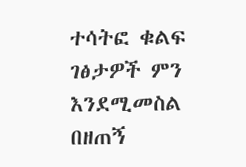ተሳትፎ ቁልፍ ገፅታዎች ምን እንደሚመስል በዘጠኝ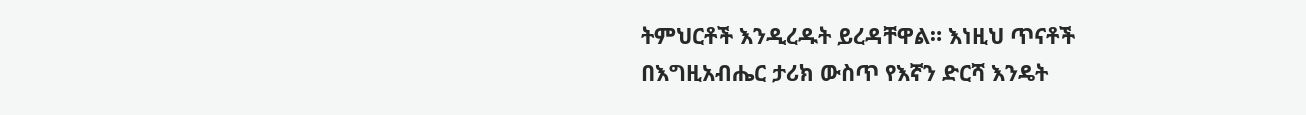ትምህርቶች እንዲረዱት ይረዳቸዋል። እነዚህ ጥናቶች በእግዚአብሔር ታሪክ ውስጥ የእኛን ድርሻ እንዴት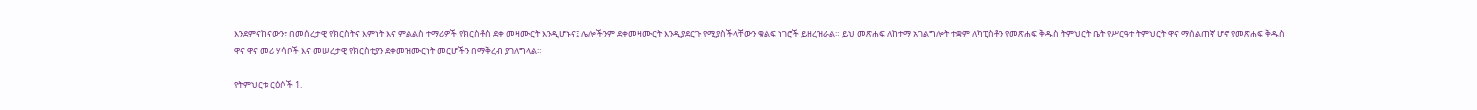እንደምናከናውን፣ በመሰረታዊ የክርስትና እምነት እና ምልልስ ተማሪዎች የክርስቶስ ደቀ መዛሙርት እንዲሆኑና፤ ሌሎችንም ደቀመዛሙርት እንዲያደርጉ የሚያስችላቸውን ቁልፍ ነገሮች ይዘረዝራል። ይህ መጽሐፍ ለከተማ አገልግሎት ተቋም ለካፒስቶን የመጽሐፍ ቅዱስ ትምህርት ቤት የሥርዓተ ትምህርት ዋና ማሰልጠኛ ሆኖ የመጽሐፍ ቅዱስ ዋና ዋና መሪ ሃሳቦች እና መሠረታዊ የክርስቲያን ደቀመዝሙርነት መርሆችን በማቅረብ ያገለግላል።

የትምህርቱ ርዕሶች 1.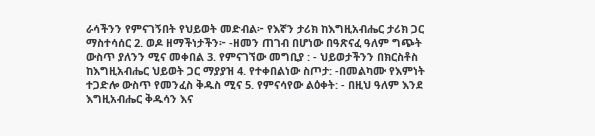ራሳችንን የምናገኝበት የህይወት መድብል፦ የእኛን ታሪክ ከእግዚአብሔር ታሪክ ጋር ማስተሳሰር 2. ወዶ ዘማችነታችን፦ -ዘመን ጠገብ በሆነው በዓጽናፈ ዓለም ግጭት ውስጥ ያለንን ሚና መቀበል 3. የምናገኘው መግቢያ : - ህይወታችንን በክርስቶስ ከእግዚአብሔር ህይወት ጋር ማያያዝ 4. የተቀበልነው ስጦታ: -በመልካሙ የእምነት ተጋድሎ ውስጥ የመንፈስ ቅዱስ ሚና 5. የምናሳየው ልዕቀት: - በዚህ ዓለም እንደ እግዚአብሔር ቅዱሳን እና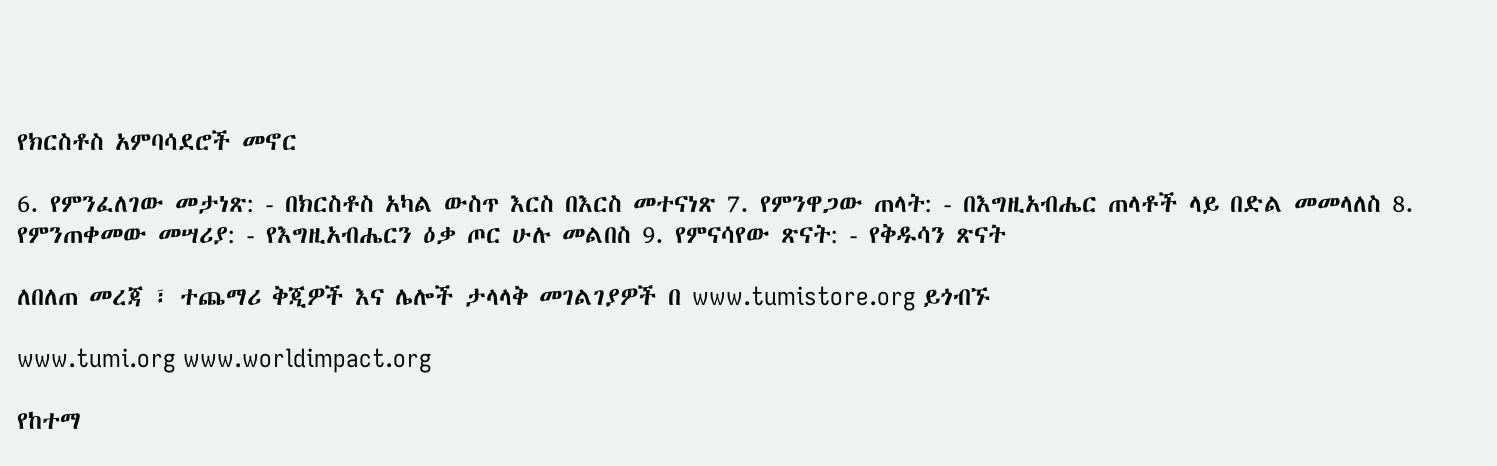የክርስቶስ አምባሳደሮች መኖር

6. የምንፈለገው መታነጽ: - በክርስቶስ አካል ውስጥ እርስ በእርስ መተናነጽ 7. የምንዋጋው ጠላት: - በእግዚአብሔር ጠላቶች ላይ በድል መመላለስ 8. የምንጠቀመው መሣሪያ: - የእግዚአብሔርን ዕቃ ጦር ሁሉ መልበስ 9. የምናሳየው ጽናት: - የቅዱሳን ጽናት

ለበለጠ መረጃ ፣ ተጨማሪ ቅጂዎች እና ሌሎች ታላላቅ መገልገያዎች በ www.tumistore.org ይጎብኙ

www.tumi.org www.worldimpact.org

የከተማ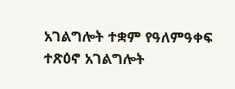አገልግሎት ተቋም የዓለምዓቀፍ ተጽዕኖ አገልግሎት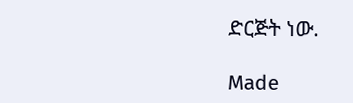ድርጅት ነው.

Made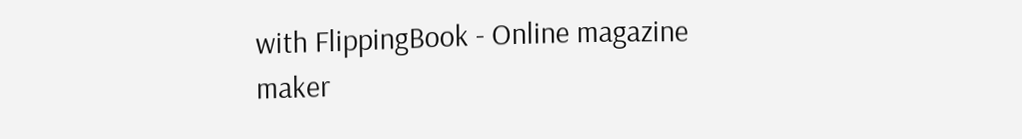with FlippingBook - Online magazine maker